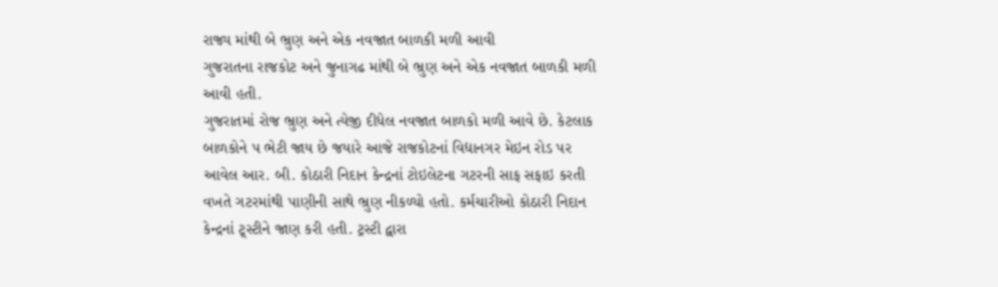રાજ્ય માંથી બે ભ્રુણ અને એક નવજાત બાળકી મળી આવી
ગુજરાતના રાજકોટ અને જુનાગઢ માંથી બે ભ્રુણ અને એક નવજાત બાળકી મળી આવી હતી.
ગુજરાતમાં રોજ ભ્રુણ અને ત્યેજી દીધેલ નવજાત બાળકો મળી આવે છે. કેટલાક બાળકોને પ ભેટી જાય છે જયારે આજે રાજકોટનાં વિદ્યાનગર મેઇન રોડ પર આવેલ આર. બી. કોઠારી નિદાન કેન્દ્રનાં ટોઇલેટના ગટરની સાફ સફાઇ કરતી વખતે ગટરમાંથી પાણીની સાથે ભ્રુણ નીકળ્યો હતો. કર્મચારીઓ કોઠારી નિદાન કેન્દ્રનાં ટ્ર્સ્ટીને જાણ કરી હતી. ટ્રસ્ટી દ્વારા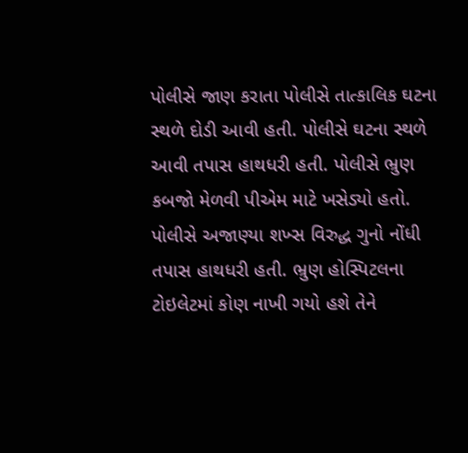પોલીસે જાણ કરાતા પોલીસે તાત્કાલિક ઘટના સ્થળે દોડી આવી હતી. પોલીસે ઘટના સ્થળે આવી તપાસ હાથધરી હતી. પોલીસે ભ્રુણ કબજો મેળવી પીએમ માટે ખસેડ્યો હતો. પોલીસે અજાણ્યા શખ્સ વિરુદ્ધ ગુનો નોંધી તપાસ હાથધરી હતી. ભ્રુણ હોસ્પિટલના ટોઇલેટમાં કોણ નાખી ગયો હશે તેને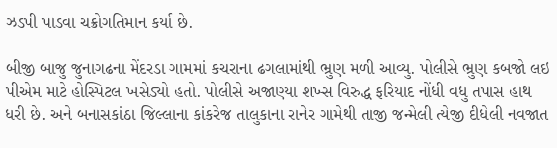ઝડપી પાડવા ચક્રોગતિમાન કર્યા છે.

બીજી બાજુ જુનાગઢના મેંદરડા ગામમાં કચરાના ઢગલામાંથી ભ્રુણ મળી આવ્યુ. પોલીસે ભ્રુણ કબજો લઇ પીએમ માટે હોસ્પિટલ ખસેડ્યો હતો. પોલીસે અજાણ્યા શખ્સ વિરુદ્ધ ફરિયાદ નોંધી વધુ તપાસ હાથ ધરી છે. અને બનાસકાંઠા જિલ્લાના કાંકરેજ તાલુકાના રાનેર ગામેથી તાજી જન્મેલી ત્યેજી દીધેલી નવજાત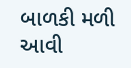બાળકી મળી આવી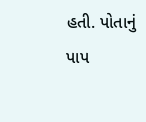હતી. પોતાનું પાપ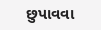છુપાવવા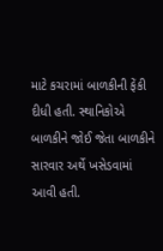માટે કચરામાં બાળકીની ફેંકી દીધી હતી. સ્થાનિકોએ બાળકીને જોઈ જેતા બાળકીને સારવાર અર્થે ખસેડવામાં આવી હતી.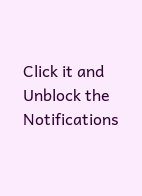Click it and Unblock the Notifications